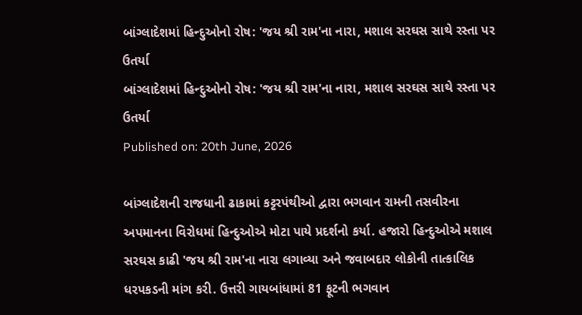બાંગ્લાદેશમાં હિન્દુઓનો રોષ: 'જય શ્રી રામ'ના નારા, મશાલ સરઘસ સાથે રસ્તા પર ઉતર્યા
બાંગ્લાદેશમાં હિન્દુઓનો રોષ: 'જય શ્રી રામ'ના નારા, મશાલ સરઘસ સાથે રસ્તા પર ઉતર્યા
Published on: 20th June, 2026

બાંગ્લાદેશની રાજધાની ઢાકામાં કટ્ટરપંથીઓ દ્વારા ભગવાન રામની તસવીરના અપમાનના વિરોધમાં હિન્દુઓએ મોટા પાયે પ્રદર્શનો કર્યા. હજારો હિન્દુઓએ મશાલ સરઘસ કાઢી 'જય શ્રી રામ'ના નારા લગાવ્યા અને જવાબદાર લોકોની તાત્કાલિક ધરપકડની માંગ કરી. ઉત્તરી ગાયબાંધામાં 81 ફૂટની ભગવાન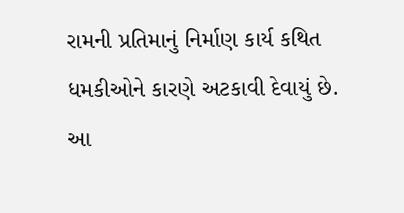રામની પ્રતિમાનું નિર્માણ કાર્ય કથિત ધમકીઓને કારણે અટકાવી દેવાયું છે. આ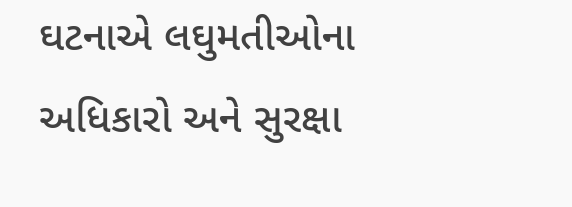ઘટનાએ લઘુમતીઓના અધિકારો અને સુરક્ષા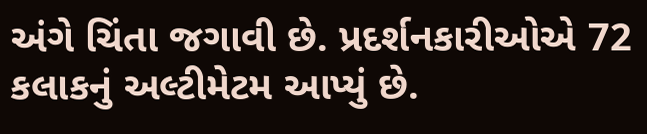અંગે ચિંતા જગાવી છે. પ્રદર્શનકારીઓએ 72 કલાકનું અલ્ટીમેટમ આપ્યું છે.